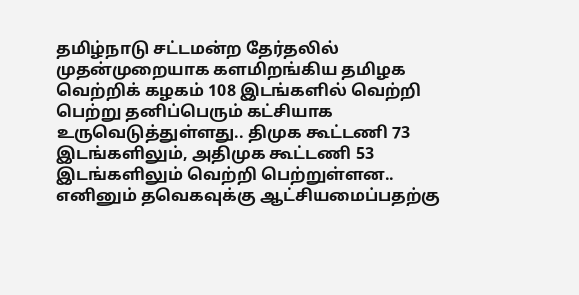தமிழ்நாடு சட்டமன்ற தேர்தலில் முதன்முறையாக களமிறங்கிய தமிழக வெற்றிக் கழகம் 108 இடங்களில் வெற்றி பெற்று தனிப்பெரும் கட்சியாக உருவெடுத்துள்ளது.. திமுக கூட்டணி 73 இடங்களிலும், அதிமுக கூட்டணி 53 இடங்களிலும் வெற்றி பெற்றுள்ளன..
எனினும் தவெகவுக்கு ஆட்சியமைப்பதற்கு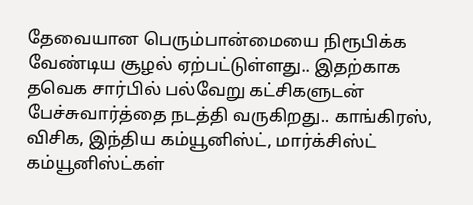தேவையான பெரும்பான்மையை நிரூபிக்க வேண்டிய சூழல் ஏற்பட்டுள்ளது.. இதற்காக தவெக சார்பில் பல்வேறு கட்சிகளுடன் பேச்சுவார்த்தை நடத்தி வருகிறது.. காங்கிரஸ், விசிக, இந்திய கம்யூனிஸ்ட், மார்க்சிஸ்ட் கம்யூனிஸ்ட்கள்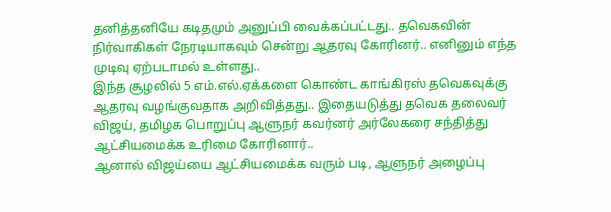தனித்தனியே கடிதமும் அனுப்பி வைக்கப்பட்டது.. தவெகவின் நிர்வாகிகள் நேரடியாகவும் சென்று ஆதரவு கோரினர்.. எனினும் எந்த முடிவு ஏற்படாமல் உள்ளது..
இந்த சூழலில் 5 எம்.எல்.ஏக்களை கொண்ட காங்கிரஸ் தவெகவுக்கு ஆதரவு வழங்குவதாக அறிவித்தது.. இதையடுத்து தவெக தலைவர் விஜய், தமிழக பொறுப்பு ஆளுநர் கவர்னர் அர்லேகரை சந்தித்து ஆட்சியமைக்க உரிமை கோரினார்..
ஆனால் விஜய்யை ஆட்சியமைக்க வரும் படி, ஆளுநர் அழைப்பு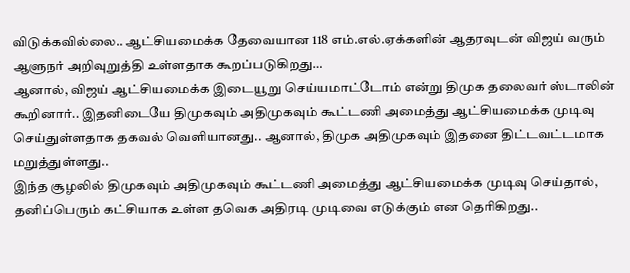விடுக்கவில்லை.. ஆட்சியமைக்க தேவையான 118 எம்.எல்.ஏக்களின் ஆதரவுடன் விஜய் வரும் ஆளுநர் அறிவுறுத்தி உள்ளதாக கூறப்படுகிறது…
ஆனால், விஜய் ஆட்சியமைக்க இடையூறு செய்யமாட்டோம் என்று திமுக தலைவர் ஸ்டாலின் கூறினார்.. இதனிடையே திமுகவும் அதிமுகவும் கூட்டணி அமைத்து ஆட்சியமைக்க முடிவு செய்துள்ளதாக தகவல் வெளியானது.. ஆனால், திமுக அதிமுகவும் இதனை திட்டவட்டமாக மறுத்துள்ளது..
இந்த சூழலில் திமுகவும் அதிமுகவும் கூட்டணி அமைத்து ஆட்சியமைக்க முடிவு செய்தால், தனிப்பெரும் கட்சியாக உள்ள தவெக அதிரடி முடிவை எடுக்கும் என தெரிகிறது..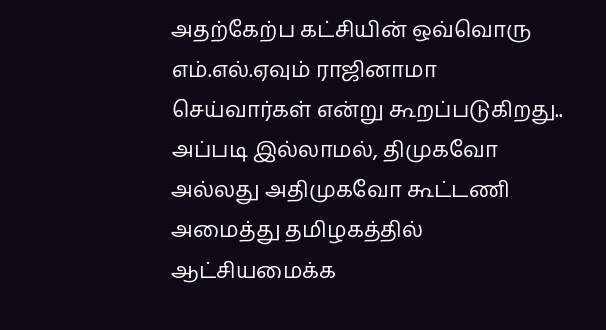அதற்கேற்ப கட்சியின் ஒவ்வொரு எம்.எல்.ஏவும் ராஜினாமா செய்வார்கள் என்று கூறப்படுகிறது..
அப்படி இல்லாமல், திமுகவோ அல்லது அதிமுகவோ கூட்டணி அமைத்து தமிழகத்தில் ஆட்சியமைக்க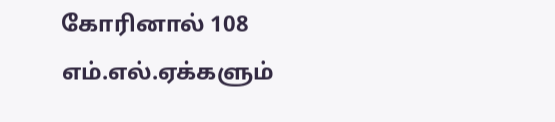கோரினால் 108 எம்.எல்.ஏக்களும்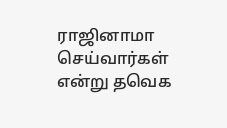ராஜினாமா செய்வார்கள் என்று தவெக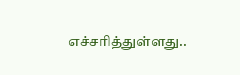எச்சரித்துள்ளது..